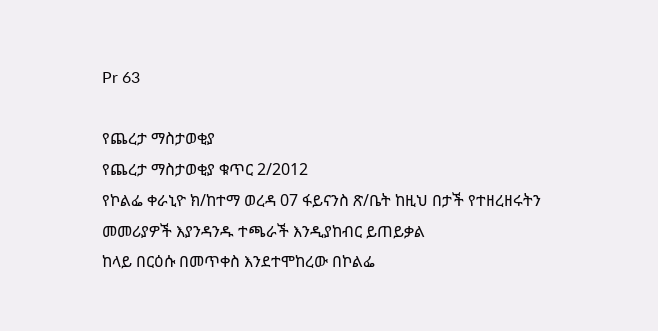Pr 63

የጨረታ ማስታወቂያ
የጨረታ ማስታወቂያ ቁጥር 2/2012
የኮልፌ ቀራኒዮ ክ/ከተማ ወረዳ 07 ፋይናንስ ጽ/ቤት ከዚህ በታች የተዘረዘሩትን መመሪያዎች እያንዳንዱ ተጫራች እንዲያከብር ይጠይቃል
ከላይ በርዕሱ በመጥቀስ እንደተሞከረው በኮልፌ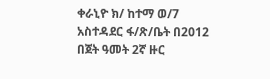ቀራኒዮ ክ/ ከተማ ወ/7 አስተዳደር ፋ/ጽ/ቤት በ2012 በጀት ዓመት 2ኛ ዙር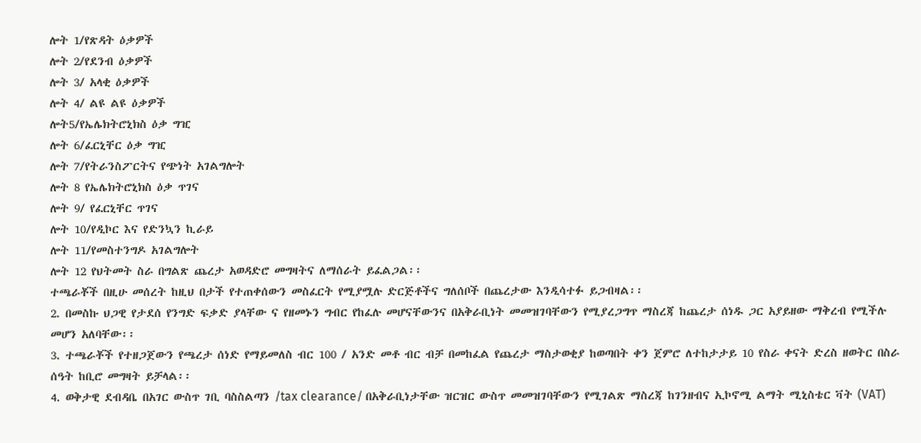ሎት 1/የጽዳት ዕቃዎች
ሎት 2/የደንብ ዕቃዎች
ሎት 3/ አላቂ ዕቃዎች
ሎት 4/ ልዩ ልዩ ዕቃዎች
ሎት5/የኤሌክትሮኒክስ ዕቃ ግዢ
ሎት 6/ፈርኒቸር ዕቃ ግዢ
ሎት 7/የትራንስፖርትና የጭነት አገልግሎት
ሎት 8 የኤሌክትሮኒክስ ዕቃ ጥገና
ሎት 9/ የፈርኒቸር ጥገና
ሎት 10/የዲኮር እና የድንኳን ኪራይ
ሎት 11/የመስተንግዶ አገልግሎት
ሎት 12 የህትመት ስራ በግልጽ ጨረታ አወዳድሮ መግዛትና ለማሰራት ይፈልጋል፡፡
ተጫራቾች በዚሁ መሰረት ከዚህ በታች የተጠቀሰውን መስፈርት የሚያሟሉ ድርጅቶችና ግለሰቦች በጨረታው እንዲሳተፉ ይጋብዛል፡፡
2. በመስኩ ህጋዊ የታደሰ የንግድ ፍቃድ ያላቸው ና የዘመኑን ግብር የከፈሉ መሆናቸውንና በአቅራቢነት መመዝገባቸውን የሚያረጋግጥ ማስረጃ ከጨረታ ሰነዱ ጋር አያይዘው ማቅረብ የሚችሉ መሆን አለባቸው፡፡
3. ተጫራቾች የተዘጋጀውን የጫረታ ሰነድ የማይመለስ ብር 100 / አንድ መቶ ብር ብቻ በመከፈል የጨረታ ማስታወቂያ ከወጣበት ቀን ጀምሮ ለተከታታይ 10 የስራ ቀናት ድረስ ዘወትር በስራ ሰዓት ከቢሮ መግዛት ይቻላል፡፡
4. ወቅታዊ ደብዳቤ በአገር ውስጥ ገቢ ባስስልጣን /tax clearance/ በአቅራቢነታቸው ዝርዝር ውስጥ መመዝገባቸውን የሚገልጽ ማስረጃ ከገንዘብና ኢኮኖሚ ልማት ሚኒስቴር ቫት (VAT)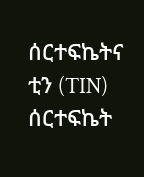ሰርተፍኬትና ቲን (TIN) ሰርተፍኬት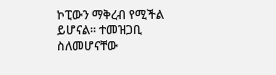ኮፒውን ማቅረብ የሚችል ይሆናል፡፡ ተመዝጋቢ ስለመሆናቸው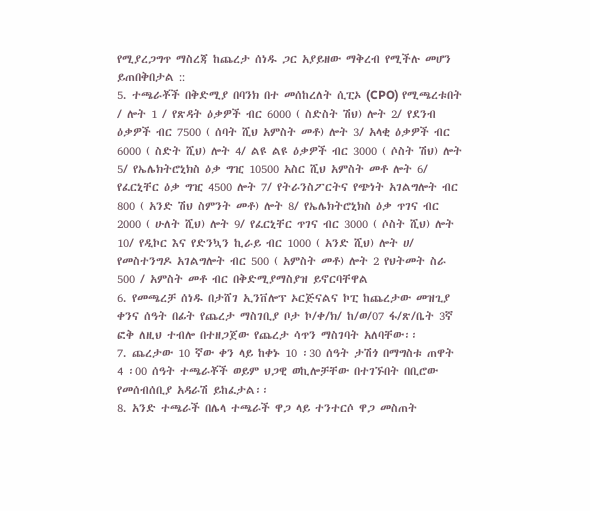የሚያረጋግጥ ማስረጃ ከጨረታ ሰነዱ ጋር አያይዘው ማቅረብ የሚችሉ መሆን ይጠበቅበታል ::
5. ተጫራቾች በቅድሚያ በባንክ በተ መሰከረለት ሲፒኦ (CPO) የሚጫረቱበት / ሎት 1 / የጽዳት ዕቃዎች ብር 6000 ( ስድስት ሽህ) ሎት 2/ የደንብ ዕቃዎች ብር 7500 ( ሰባት ሺህ አምስት መቶ) ሎት 3/ አላቂ ዕቃዎች ብር 6000 ( ስድት ሺህ) ሎት 4/ ልዩ ልዩ ዕቃዎች ብር 3000 ( ሶስት ሽህ) ሎት 5/ የኤሌክትሮኒክስ ዕቃ ግዢ 10500 አስር ሺህ አምስት መቶ ሎት 6/ የፈርኒቸር ዕቃ ግዢ 4500 ሎት 7/ የትራንስፖርትና የጭነት አገልግሎት ብር 800 ( አንድ ሽህ ስምንት መቶ) ሎት 8/ የኤሌክትሮኒክስ ዕቃ ጥገና ብር 2000 ( ሁለት ሺህ) ሎት 9/ የፈርኒቸር ጥገና ብር 3000 ( ሶስት ሺህ) ሎት 10/ የዲኮር እና የድንኳን ኪራይ ብር 1000 ( አንድ ሺህ) ሎት ሀ/ የመስተንግዶ አገልግሎት ብር 500 ( አምስት መቶ) ሎት 2 የህትመት ስራ 500 / አምስት መቶ ብር በቅድሚያማስያዝ ይኖርባቸዋል
6. የመጫረቻ ሰነዱ በታሸገ ኢንቨሎፕ ኦርጅናልና ኮፒ ከጨረታው መዝጊያ ቀንና ሰዓት በፊት የጨረታ ማስገቢያ ቦታ ኮ/ቀ/ክ/ ከ/ወ/07 ፋ/ጽ/ቤት 3ኛ ፎቅ ለዚህ ተብሎ በተዘጋጀው የጨረታ ሳጥን ማስገባት አለባቸው፡፡
7. ጨረታው 10 ኛው ቀን ላይ ከቀኑ 10 ፡30 ሰዓት ታሽጎ በማግስቱ ጠዋት 4 ፡00 ሰዓት ተጫራቾች ወይም ህጋዊ ወኪሎቻቸው በተገኙበት በቢሮው የመሰብሰቢያ አዳራሽ ይከፈታል፡፡
8. አንድ ተጫራች በሌላ ተጫራች ዋጋ ላይ ተንተርሶ ዋጋ መስጠት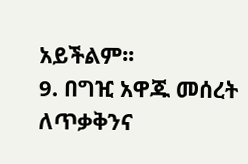አይችልም፡፡
9. በግዢ አዋጁ መሰረት ለጥቃቅንና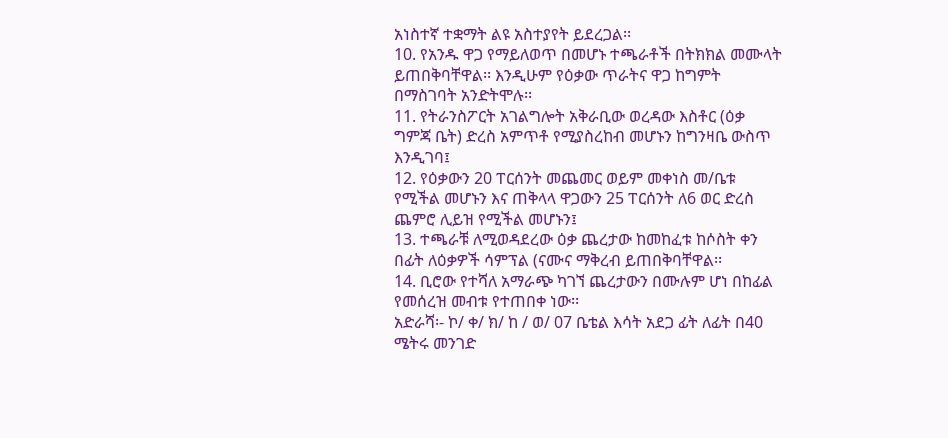አነስተኛ ተቋማት ልዩ አስተያየት ይደረጋል፡፡
10. የአንዱ ዋጋ የማይለወጥ በመሆኑ ተጫራቶች በትክክል መሙላት ይጠበቅባቸዋል፡፡ እንዲሁም የዕቃው ጥራትና ዋጋ ከግምት በማስገባት አንድትሞሉ፡፡
11. የትራንስፖርት አገልግሎት አቅራቢው ወረዳው እስቶር (ዕቃ ግምጃ ቤት) ድረስ አምጥቶ የሚያስረከብ መሆኑን ከግንዛቤ ውስጥ እንዲገባ፤
12. የዕቃውን 20 ፐርሰንት መጨመር ወይም መቀነስ መ/ቤቱ የሚችል መሆኑን እና ጠቅላላ ዋጋውን 25 ፐርሰንት ለ6 ወር ድረስ ጨምሮ ሊይዝ የሚችል መሆኑን፤
13. ተጫራቹ ለሚወዳደረው ዕቃ ጨረታው ከመከፈቱ ከሶስት ቀን በፊት ለዕቃዎች ሳምፕል (ናሙና ማቅረብ ይጠበቅባቸዋል፡፡
14. ቢሮው የተሻለ አማራጭ ካገኘ ጨረታውን በሙሉም ሆነ በከፊል የመሰረዝ መብቱ የተጠበቀ ነው፡፡
አድራሻ፡- ኮ/ ቀ/ ክ/ ከ / ወ/ 07 ቤቴል እሳት አደጋ ፊት ለፊት በ40 ሜትሩ መንገድ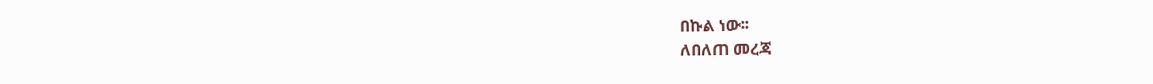በኩል ነው፡፡
ለበለጠ መረጃ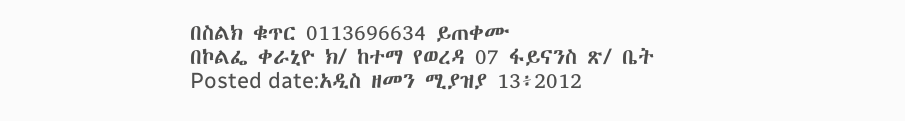በስልክ ቁጥር 0113696634 ይጠቀሙ
በኮልፌ ቀራኒዮ ክ/ ከተማ የወረዳ 07 ፋይናንስ ጽ/ ቤት
Posted date:አዲስ ዘመን ሚያዝያ 13፥2012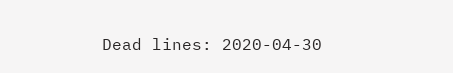Dead lines: 2020-04-30